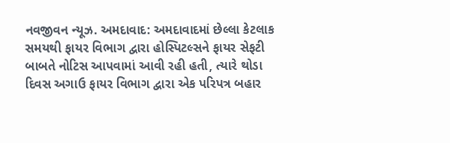નવજીવન ન્યૂઝ. અમદાવાદ: અમદાવાદમાં છેલ્લા કેટલાક સમયથી ફાયર વિભાગ દ્વારા હોસ્પિટલ્સને ફાયર સેફટી બાબતે નોટિસ આપવામાં આવી રહી હતી, ત્યારે થોડા દિવસ અગાઉ ફાયર વિભાગ દ્વારા એક પરિપત્ર બહાર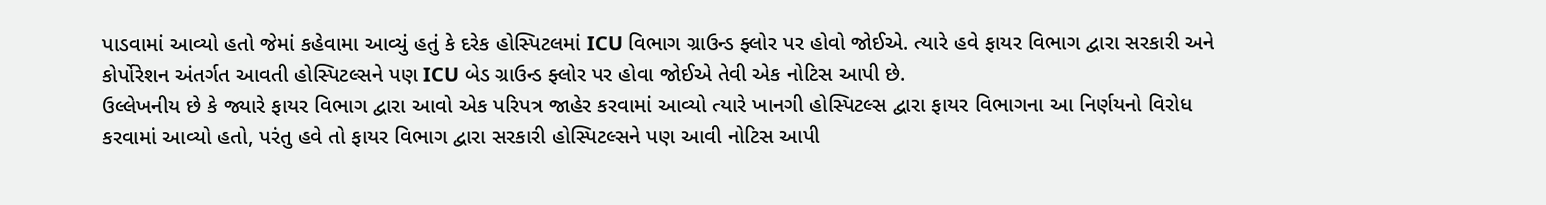પાડવામાં આવ્યો હતો જેમાં કહેવામા આવ્યું હતું કે દરેક હોસ્પિટલમાં ICU વિભાગ ગ્રાઉન્ડ ફ્લોર પર હોવો જોઈએ. ત્યારે હવે ફાયર વિભાગ દ્વારા સરકારી અને કોર્પોરેશન અંતર્ગત આવતી હોસ્પિટલ્સને પણ ICU બેડ ગ્રાઉન્ડ ફ્લોર પર હોવા જોઈએ તેવી એક નોટિસ આપી છે.
ઉલ્લેખનીય છે કે જ્યારે ફાયર વિભાગ દ્વારા આવો એક પરિપત્ર જાહેર કરવામાં આવ્યો ત્યારે ખાનગી હોસ્પિટલ્સ દ્વારા ફાયર વિભાગના આ નિર્ણયનો વિરોધ કરવામાં આવ્યો હતો, પરંતુ હવે તો ફાયર વિભાગ દ્વારા સરકારી હોસ્પિટલ્સને પણ આવી નોટિસ આપી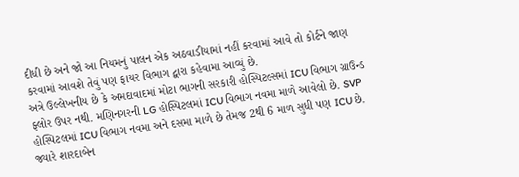દીધી છે અને જો આ નિયમનું પાલન એક અઠવાડીયામાં નહીં કરવામાં આવે તો કોર્ટને જાણ કરવામાં આવશે તેવું પણ ફાયર વિભાગ દ્વારા કહેવામા આવ્યું છે.
અત્રે ઉલ્લેખનીય છે કે અમદાવાદમાં મોટા ભાગની સરકારી હોસ્પિટલ્સમાં ICU વિભાગ ગ્રાઉન્ડ ફ્લોર ઉપર નથી. મણિનગરની LG હોસ્પિટલમાં ICU વિભાગ નવમા માળે આવેલો છે. SVP હોસ્પિટલમાં ICU વિભાગ નવમા અને દસમા માળે છે તેમજ 2થી 6 માળ સુધી પણ ICU છે. જ્યારે શારદાબેન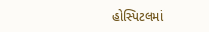હોસ્પિટલમાં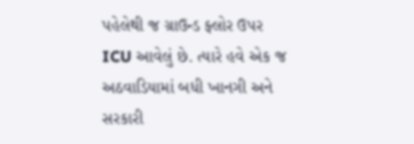પહેલેથી જ ગ્રાઉન્ડ ફ્લોર ઉપર ICU આવેલું છે. ત્યારે હવે એક જ અઠવાડિયામાં બધી ખાનગી અને સરકારી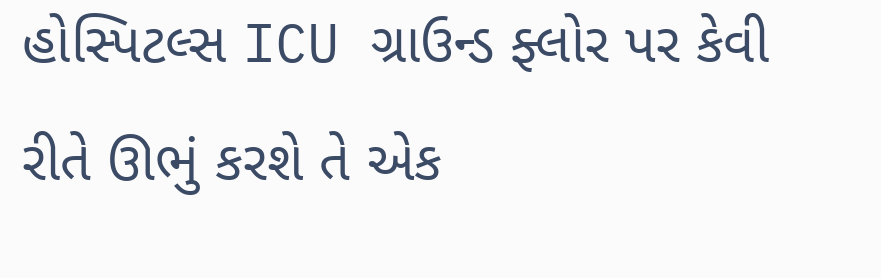હોસ્પિટલ્સ ICU ગ્રાઉન્ડ ફ્લોર પર કેવી રીતે ઊભું કરશે તે એક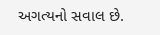અગત્યનો સવાલ છે.